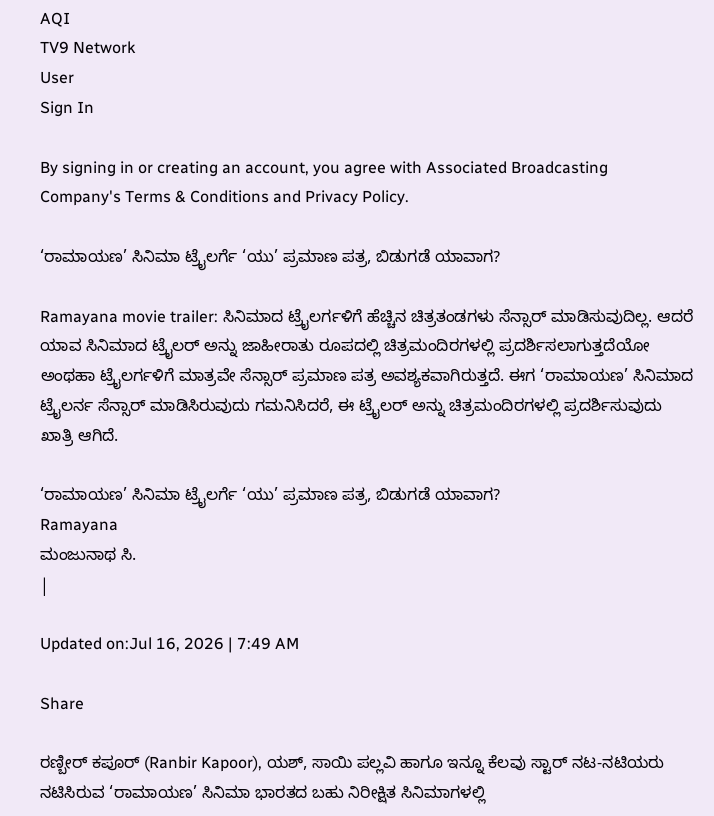AQI
TV9 Network
User
Sign In

By signing in or creating an account, you agree with Associated Broadcasting Company's Terms & Conditions and Privacy Policy.

‘ರಾಮಾಯಣ’ ಸಿನಿಮಾ ಟ್ರೈಲರ್ಗೆ ‘ಯು’ ಪ್ರಮಾಣ ಪತ್ರ, ಬಿಡುಗಡೆ ಯಾವಾಗ?

Ramayana movie trailer: ಸಿನಿಮಾದ ಟ್ರೈಲರ್ಗಳಿಗೆ ಹೆಚ್ಚಿನ ಚಿತ್ರತಂಡಗಳು ಸೆನ್ಸಾರ್ ಮಾಡಿಸುವುದಿಲ್ಲ. ಆದರೆ ಯಾವ ಸಿನಿಮಾದ ಟ್ರೈಲರ್ ಅನ್ನು ಜಾಹೀರಾತು ರೂಪದಲ್ಲಿ ಚಿತ್ರಮಂದಿರಗಳಲ್ಲಿ ಪ್ರದರ್ಶಿಸಲಾಗುತ್ತದೆಯೋ ಅಂಥಹಾ ಟ್ರೈಲರ್ಗಳಿಗೆ ಮಾತ್ರವೇ ಸೆನ್ಸಾರ್ ಪ್ರಮಾಣ ಪತ್ರ ಅವಶ್ಯಕವಾಗಿರುತ್ತದೆ. ಈಗ ‘ರಾಮಾಯಣ’ ಸಿನಿಮಾದ ಟ್ರೈಲರ್ನ ಸೆನ್ಸಾರ್ ಮಾಡಿಸಿರುವುದು ಗಮನಿಸಿದರೆ, ಈ ಟ್ರೈಲರ್ ಅನ್ನು ಚಿತ್ರಮಂದಿರಗಳಲ್ಲಿ ಪ್ರದರ್ಶಿಸುವುದು ಖಾತ್ರಿ ಆಗಿದೆ.

‘ರಾಮಾಯಣ’ ಸಿನಿಮಾ ಟ್ರೈಲರ್ಗೆ ‘ಯು’ ಪ್ರಮಾಣ ಪತ್ರ, ಬಿಡುಗಡೆ ಯಾವಾಗ?
Ramayana
ಮಂಜುನಾಥ ಸಿ.
|

Updated on:Jul 16, 2026 | 7:49 AM

Share

ರಣ್ಬೀರ್ ಕಪೂರ್ (Ranbir Kapoor), ಯಶ್, ಸಾಯಿ ಪಲ್ಲವಿ ಹಾಗೂ ಇನ್ನೂ ಕೆಲವು ಸ್ಟಾರ್ ನಟ-ನಟಿಯರು ನಟಿಸಿರುವ ‘ರಾಮಾಯಣ’ ಸಿನಿಮಾ ಭಾರತದ ಬಹು ನಿರೀಕ್ಷಿತ ಸಿನಿಮಾಗಳಲ್ಲಿ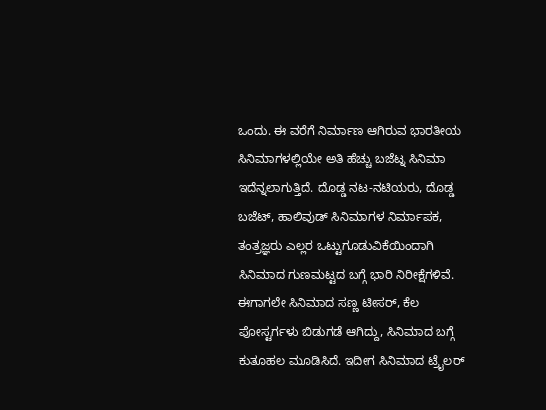ಒಂದು. ಈ ವರೆಗೆ ನಿರ್ಮಾಣ ಆಗಿರುವ ಭಾರತೀಯ ಸಿನಿಮಾಗಳಲ್ಲಿಯೇ ಅತಿ ಹೆಚ್ಚು ಬಜೆಟ್ನ ಸಿನಿಮಾ ಇದೆನ್ನಲಾಗುತ್ತಿದೆ. ದೊಡ್ಡ ನಟ-ನಟಿಯರು, ದೊಡ್ಡ ಬಜೆಟ್, ಹಾಲಿವುಡ್ ಸಿನಿಮಾಗಳ ನಿರ್ಮಾಪಕ, ತಂತ್ರಜ್ಞರು ಎಲ್ಲರ ಒಟ್ಟುಗೂಡುವಿಕೆಯಿಂದಾಗಿ ಸಿನಿಮಾದ ಗುಣಮಟ್ಟದ ಬಗ್ಗೆ ಭಾರಿ ನಿರೀಕ್ಷೆಗಳಿವೆ. ಈಗಾಗಲೇ ಸಿನಿಮಾದ ಸಣ್ಣ ಟೀಸರ್, ಕೆಲ ಪೋಸ್ಟರ್ಗಳು ಬಿಡುಗಡೆ ಆಗಿದ್ದು, ಸಿನಿಮಾದ ಬಗ್ಗೆ ಕುತೂಹಲ ಮೂಡಿಸಿದೆ. ಇದೀಗ ಸಿನಿಮಾದ ಟ್ರೈಲರ್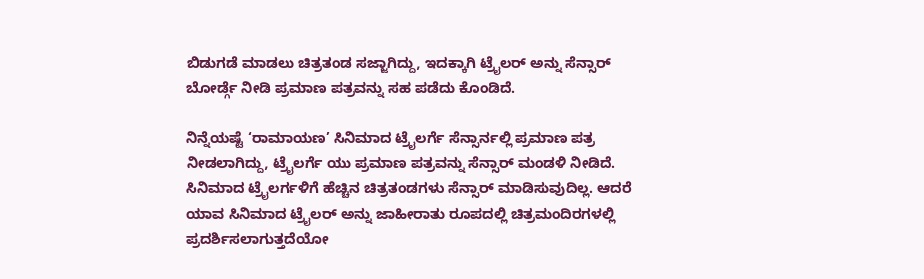ಬಿಡುಗಡೆ ಮಾಡಲು ಚಿತ್ರತಂಡ ಸಜ್ಜಾಗಿದ್ದು, ಇದಕ್ಕಾಗಿ ಟ್ರೈಲರ್ ಅನ್ನು ಸೆನ್ಸಾರ್ ಬೋರ್ಡ್ಗೆ ನೀಡಿ ಪ್ರಮಾಣ ಪತ್ರವನ್ನು ಸಹ ಪಡೆದು ಕೊಂಡಿದೆ.

ನಿನ್ನೆಯಷ್ಟೆ ‘ರಾಮಾಯಣ’ ಸಿನಿಮಾದ ಟ್ರೈಲರ್ಗೆ ಸೆನ್ಸಾರ್ನಲ್ಲಿ ಪ್ರಮಾಣ ಪತ್ರ ನೀಡಲಾಗಿದ್ದು, ಟ್ರೈಲರ್ಗೆ ಯು ಪ್ರಮಾಣ ಪತ್ರವನ್ನು ಸೆನ್ಸಾರ್ ಮಂಡಳಿ ನೀಡಿದೆ. ಸಿನಿಮಾದ ಟ್ರೈಲರ್ಗಳಿಗೆ ಹೆಚ್ಚಿನ ಚಿತ್ರತಂಡಗಳು ಸೆನ್ಸಾರ್ ಮಾಡಿಸುವುದಿಲ್ಲ. ಆದರೆ ಯಾವ ಸಿನಿಮಾದ ಟ್ರೈಲರ್ ಅನ್ನು ಜಾಹೀರಾತು ರೂಪದಲ್ಲಿ ಚಿತ್ರಮಂದಿರಗಳಲ್ಲಿ ಪ್ರದರ್ಶಿಸಲಾಗುತ್ತದೆಯೋ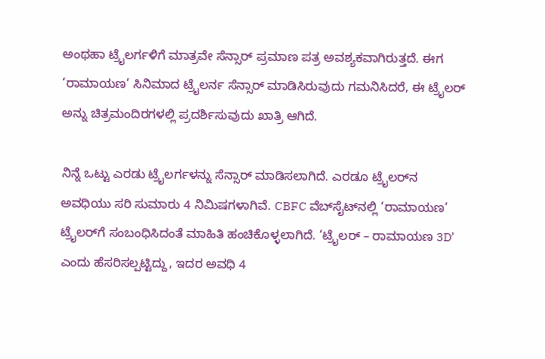ಅಂಥಹಾ ಟ್ರೈಲರ್ಗಳಿಗೆ ಮಾತ್ರವೇ ಸೆನ್ಸಾರ್ ಪ್ರಮಾಣ ಪತ್ರ ಅವಶ್ಯಕವಾಗಿರುತ್ತದೆ. ಈಗ ‘ರಾಮಾಯಣ’ ಸಿನಿಮಾದ ಟ್ರೈಲರ್ನ ಸೆನ್ಸಾರ್ ಮಾಡಿಸಿರುವುದು ಗಮನಿಸಿದರೆ, ಈ ಟ್ರೈಲರ್ ಅನ್ನು ಚಿತ್ರಮಂದಿರಗಳಲ್ಲಿ ಪ್ರದರ್ಶಿಸುವುದು ಖಾತ್ರಿ ಆಗಿದೆ.

ನಿನ್ನೆ ಒಟ್ಟು ಎರಡು ಟ್ರೈಲರ್ಗಳನ್ನು ಸೆನ್ಸಾರ್ ಮಾಡಿಸಲಾಗಿದೆ. ಎರಡೂ ಟ್ರೈಲರ್‌ನ ಅವಧಿಯು ಸರಿ ಸುಮಾರು 4 ನಿಮಿಷಗಳಾಗಿವೆ. CBFC ವೆಬ್‌ಸೈಟ್‌ನಲ್ಲಿ ‘ರಾಮಾಯಣ’ ಟ್ರೈಲರ್‌ಗೆ ಸಂಬಂಧಿಸಿದಂತೆ ಮಾಹಿತಿ ಹಂಚಿಕೊಳ್ಳಲಾಗಿದೆ. ‘ಟ್ರೈಲರ್ – ರಾಮಾಯಣ 3D’ ಎಂದು ಹೆಸರಿಸಲ್ಪಟ್ಟಿದ್ದು, ಇದರ ಅವಧಿ 4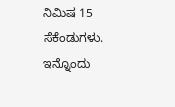ನಿಮಿಷ 15 ಸೆಕೆಂಡುಗಳು. ಇನ್ನೊಂದು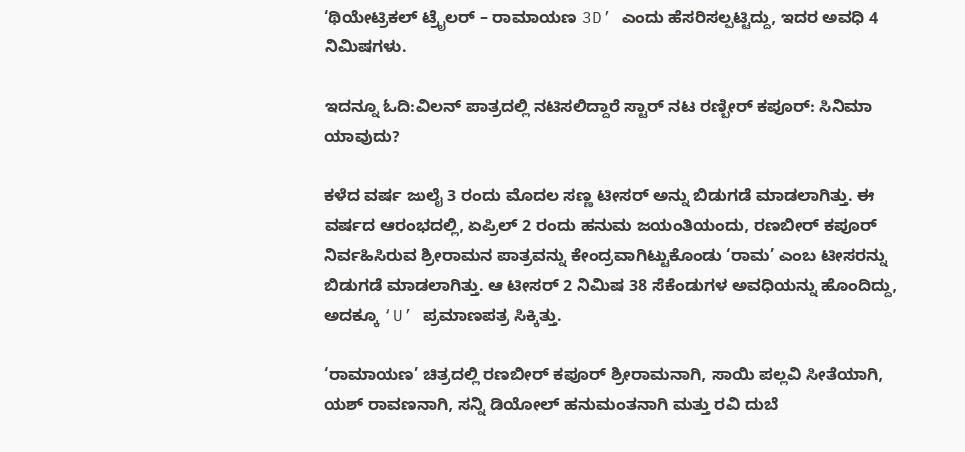‘ಥಿಯೇಟ್ರಿಕಲ್ ಟ್ರೈಲರ್ – ರಾಮಾಯಣ 3D’ ಎಂದು ಹೆಸರಿಸಲ್ಪಟ್ಟಿದ್ದು, ಇದರ ಅವಧಿ 4 ನಿಮಿಷಗಳು.

ಇದನ್ನೂ ಓದಿ:ವಿಲನ್ ಪಾತ್ರದಲ್ಲಿ ನಟಿಸಲಿದ್ದಾರೆ ಸ್ಟಾರ್ ನಟ ರಣ್ಬೀರ್ ಕಪೂರ್: ಸಿನಿಮಾ ಯಾವುದು?

ಕಳೆದ ವರ್ಷ ಜುಲೈ 3 ರಂದು ಮೊದಲ ಸಣ್ಣ ಟೀಸರ್ ಅನ್ನು ಬಿಡುಗಡೆ ಮಾಡಲಾಗಿತ್ತು. ಈ ವರ್ಷದ ಆರಂಭದಲ್ಲಿ, ಏಪ್ರಿಲ್ 2 ರಂದು ಹನುಮ ಜಯಂತಿಯಂದು, ರಣಬೀರ್ ಕಪೂರ್ ನಿರ್ವಹಿಸಿರುವ ಶ್ರೀರಾಮನ ಪಾತ್ರವನ್ನು ಕೇಂದ್ರವಾಗಿಟ್ಟುಕೊಂಡು ‘ರಾಮ’ ಎಂಬ ಟೀಸರನ್ನು ಬಿಡುಗಡೆ ಮಾಡಲಾಗಿತ್ತು. ಆ ಟೀಸರ್ 2 ನಿಮಿಷ 38 ಸೆಕೆಂಡುಗಳ ಅವಧಿಯನ್ನು ಹೊಂದಿದ್ದು, ಅದಕ್ಕೂ ‘U’ ಪ್ರಮಾಣಪತ್ರ ಸಿಕ್ಕಿತ್ತು.

‘ರಾಮಾಯಣ’ ಚಿತ್ರದಲ್ಲಿ ರಣಬೀರ್ ಕಪೂರ್ ಶ್ರೀರಾಮನಾಗಿ, ಸಾಯಿ ಪಲ್ಲವಿ ಸೀತೆಯಾಗಿ, ಯಶ್ ರಾವಣನಾಗಿ, ಸನ್ನಿ ಡಿಯೋಲ್ ಹನುಮಂತನಾಗಿ ಮತ್ತು ರವಿ ದುಬೆ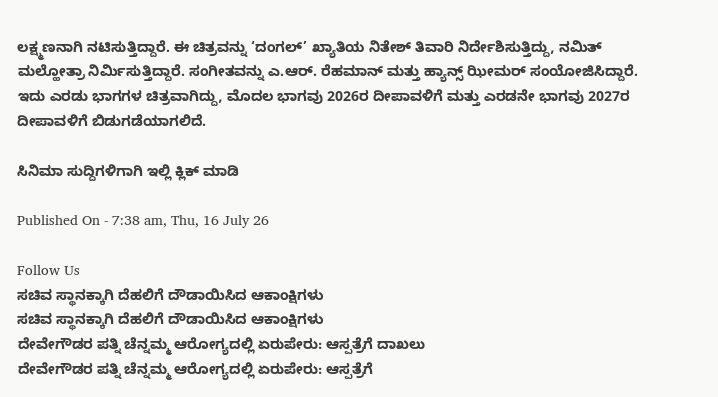ಲಕ್ಷ್ಮಣನಾಗಿ ನಟಿಸುತ್ತಿದ್ದಾರೆ. ಈ ಚಿತ್ರವನ್ನು ‘ದಂಗಲ್’ ಖ್ಯಾತಿಯ ನಿತೇಶ್ ತಿವಾರಿ ನಿರ್ದೇಶಿಸುತ್ತಿದ್ದು, ನಮಿತ್ ಮಲ್ಹೋತ್ರಾ ನಿರ್ಮಿಸುತ್ತಿದ್ದಾರೆ. ಸಂಗೀತವನ್ನು ಎ.ಆರ್. ರೆಹಮಾನ್ ಮತ್ತು ಹ್ಯಾನ್ಸ್ ಝೀಮರ್ ಸಂಯೋಜಿಸಿದ್ದಾರೆ. ಇದು ಎರಡು ಭಾಗಗಳ ಚಿತ್ರವಾಗಿದ್ದು, ಮೊದಲ ಭಾಗವು 2026ರ ದೀಪಾವಳಿಗೆ ಮತ್ತು ಎರಡನೇ ಭಾಗವು 2027ರ ದೀಪಾವಳಿಗೆ ಬಿಡುಗಡೆಯಾಗಲಿದೆ.

ಸಿನಿಮಾ ಸುದ್ದಿಗಳಿಗಾಗಿ ಇಲ್ಲಿ ಕ್ಲಿಕ್ ಮಾಡಿ

Published On - 7:38 am, Thu, 16 July 26

Follow Us
ಸಚಿವ ಸ್ಥಾನಕ್ಕಾಗಿ ದೆಹಲಿಗೆ ದೌಡಾಯಿಸಿದ ಆಕಾಂಕ್ಷಿಗಳು
ಸಚಿವ ಸ್ಥಾನಕ್ಕಾಗಿ ದೆಹಲಿಗೆ ದೌಡಾಯಿಸಿದ ಆಕಾಂಕ್ಷಿಗಳು
ದೇವೇಗೌಡರ ಪತ್ನಿ ಚೆನ್ನಮ್ಮ ಆರೋಗ್ಯದಲ್ಲಿ ಏರುಪೇರು: ಆಸ್ಪತ್ರೆಗೆ ದಾಖಲು
ದೇವೇಗೌಡರ ಪತ್ನಿ ಚೆನ್ನಮ್ಮ ಆರೋಗ್ಯದಲ್ಲಿ ಏರುಪೇರು: ಆಸ್ಪತ್ರೆಗೆ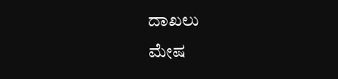ದಾಖಲು
ಮೇಷ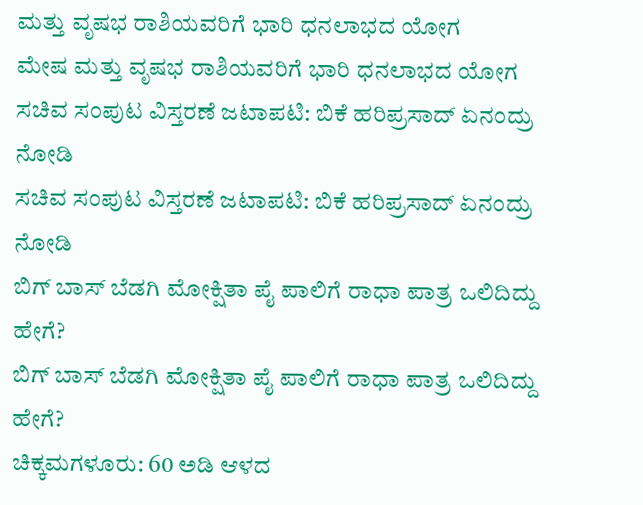ಮತ್ತು ವೃಷಭ ರಾಶಿಯವರಿಗೆ ಭಾರಿ ಧನಲಾಭದ ಯೋಗ
ಮೇಷ ಮತ್ತು ವೃಷಭ ರಾಶಿಯವರಿಗೆ ಭಾರಿ ಧನಲಾಭದ ಯೋಗ
ಸಚಿವ ಸಂಪುಟ ವಿಸ್ತರಣೆ ಜಟಾಪಟಿ: ಬಿಕೆ ಹರಿಪ್ರಸಾದ್ ಏನಂದ್ರು ನೋಡಿ
ಸಚಿವ ಸಂಪುಟ ವಿಸ್ತರಣೆ ಜಟಾಪಟಿ: ಬಿಕೆ ಹರಿಪ್ರಸಾದ್ ಏನಂದ್ರು ನೋಡಿ
ಬಿಗ್ ಬಾಸ್ ಬೆಡಗಿ ಮೋಕ್ಷಿತಾ ಪೈ ಪಾಲಿಗೆ ರಾಧಾ ಪಾತ್ರ ಒಲಿದಿದ್ದು ಹೇಗೆ?
ಬಿಗ್ ಬಾಸ್ ಬೆಡಗಿ ಮೋಕ್ಷಿತಾ ಪೈ ಪಾಲಿಗೆ ರಾಧಾ ಪಾತ್ರ ಒಲಿದಿದ್ದು ಹೇಗೆ?
ಚಿಕ್ಕಮಗಳೂರು: 60 ಅಡಿ ಆಳದ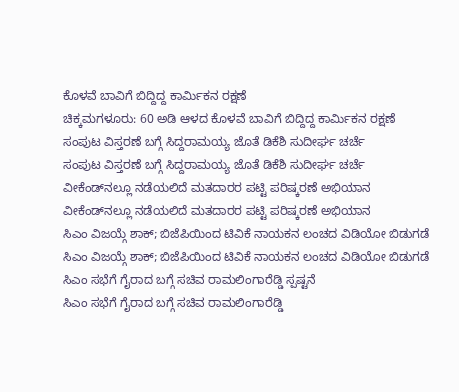ಕೊಳವೆ ಬಾವಿಗೆ ಬಿದ್ದಿದ್ದ ಕಾರ್ಮಿಕನ ರಕ್ಷಣೆ
ಚಿಕ್ಕಮಗಳೂರು: 60 ಅಡಿ ಆಳದ ಕೊಳವೆ ಬಾವಿಗೆ ಬಿದ್ದಿದ್ದ ಕಾರ್ಮಿಕನ ರಕ್ಷಣೆ
ಸಂಪುಟ ವಿಸ್ತರಣೆ ಬಗ್ಗೆ ಸಿದ್ದರಾಮಯ್ಯ ಜೊತೆ ಡಿಕೆಶಿ ಸುದೀರ್ಘ ಚರ್ಚೆ
ಸಂಪುಟ ವಿಸ್ತರಣೆ ಬಗ್ಗೆ ಸಿದ್ದರಾಮಯ್ಯ ಜೊತೆ ಡಿಕೆಶಿ ಸುದೀರ್ಘ ಚರ್ಚೆ
ವೀಕೆಂಡ್‌ನಲ್ಲೂ ನಡೆಯಲಿದೆ ಮತದಾರರ ಪಟ್ಟಿ ಪರಿಷ್ಕರಣೆ ಅಭಿಯಾನ
ವೀಕೆಂಡ್‌ನಲ್ಲೂ ನಡೆಯಲಿದೆ ಮತದಾರರ ಪಟ್ಟಿ ಪರಿಷ್ಕರಣೆ ಅಭಿಯಾನ
ಸಿಎಂ ವಿಜಯ್ಗೆ ಶಾಕ್; ಬಿಜೆಪಿಯಿಂದ ಟಿವಿಕೆ ನಾಯಕನ ಲಂಚದ ವಿಡಿಯೋ ಬಿಡುಗಡೆ
ಸಿಎಂ ವಿಜಯ್ಗೆ ಶಾಕ್; ಬಿಜೆಪಿಯಿಂದ ಟಿವಿಕೆ ನಾಯಕನ ಲಂಚದ ವಿಡಿಯೋ ಬಿಡುಗಡೆ
ಸಿಎಂ ಸಭೆಗೆ ಗೈರಾದ ಬಗ್ಗೆ ಸಚಿವ ರಾಮಲಿಂಗಾರೆಡ್ಡಿ ಸ್ಪಷ್ಟನೆ
ಸಿಎಂ ಸಭೆಗೆ ಗೈರಾದ ಬಗ್ಗೆ ಸಚಿವ ರಾಮಲಿಂಗಾರೆಡ್ಡಿ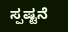ಸ್ಪಷ್ಟನೆ